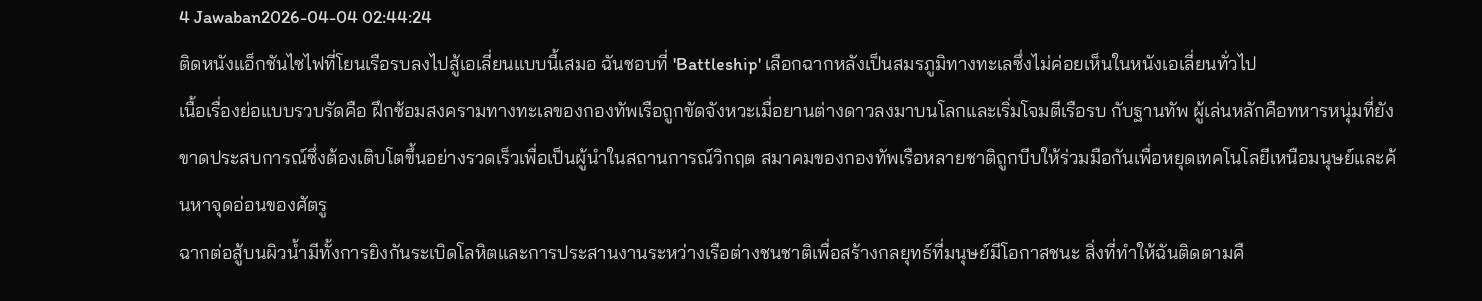4 Jawaban2026-04-04 02:44:24
ติดหนังแอ็กชันไซไฟที่โยนเรือรบลงไปสู้เอเลี่ยนแบบนี้เสมอ ฉันชอบที่ 'Battleship' เลือกฉากหลังเป็นสมรภูมิทางทะเลซึ่งไม่ค่อยเห็นในหนังเอเลี่ยนทั่วไป
เนื้อเรื่องย่อแบบรวบรัดคือ ฝึกซ้อมสงครามทางทะเลของกองทัพเรือถูกขัดจังหวะเมื่อยานต่างดาวลงมาบนโลกและเริ่มโจมตีเรือรบ กับฐานทัพ ผู้เล่นหลักคือทหารหนุ่มที่ยังขาดประสบการณ์ซึ่งต้องเติบโตขึ้นอย่างรวดเร็วเพื่อเป็นผู้นำในสถานการณ์วิกฤต สมาคมของกองทัพเรือหลายชาติถูกบีบให้ร่วมมือกันเพื่อหยุดเทคโนโลยีเหนือมนุษย์และค้นหาจุดอ่อนของศัตรู
ฉากต่อสู้บนผิวน้ำมีทั้งการยิงกันระเบิดโลหิตและการประสานงานระหว่างเรือต่างชนชาติเพื่อสร้างกลยุทธ์ที่มนุษย์มีโอกาสชนะ สิ่งที่ทำให้ฉันติดตามคื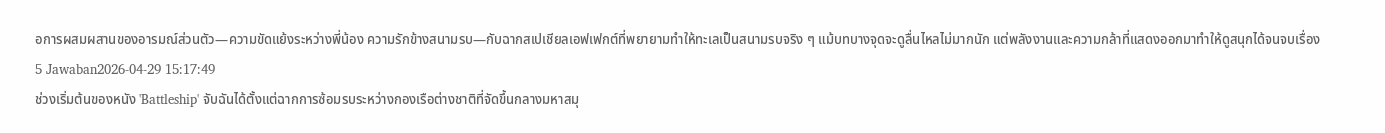อการผสมผสานของอารมณ์ส่วนตัว—ความขัดแย้งระหว่างพี่น้อง ความรักข้างสนามรบ—กับฉากสเปเชียลเอฟเฟกต์ที่พยายามทำให้ทะเลเป็นสนามรบจริง ๆ แม้บทบางจุดจะดูลื่นไหลไม่มากนัก แต่พลังงานและความกล้าที่แสดงออกมาทำให้ดูสนุกได้จนจบเรื่อง
5 Jawaban2026-04-29 15:17:49
ช่วงเริ่มต้นของหนัง 'Battleship' จับฉันได้ตั้งแต่ฉากการซ้อมรบระหว่างกองเรือต่างชาติที่จัดขึ้นกลางมหาสมุ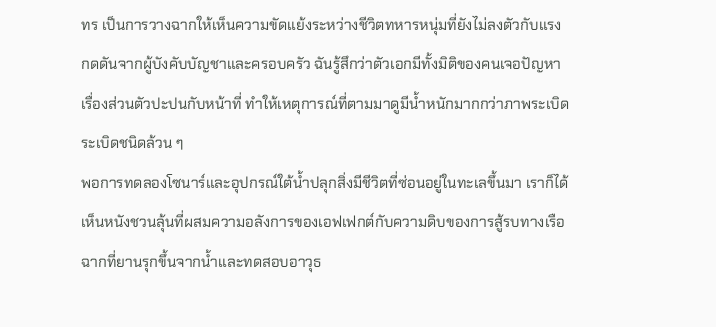ทร เป็นการวางฉากให้เห็นความขัดแย้งระหว่างชีวิตทหารหนุ่มที่ยังไม่ลงตัวกับแรงกดดันจากผู้บังคับบัญชาและครอบครัว ฉันรู้สึกว่าตัวเอกมีทั้งมิติของคนเจอปัญหา เรื่องส่วนตัวปะปนกับหน้าที่ ทำให้เหตุการณ์ที่ตามมาดูมีน้ำหนักมากกว่าภาพระเบิดระเบิดชนิดล้วน ๆ
พอการทดลองโซนาร์และอุปกรณ์ใต้น้ำปลุกสิ่งมีชีวิตที่ซ่อนอยู่ในทะเลขึ้นมา เราก็ได้เห็นหนังชวนลุ้นที่ผสมความอลังการของเอฟเฟกต์กับความดิบของการสู้รบทางเรือ ฉากที่ยานรุกขึ้นจากน้ำและทดสอบอาวุธ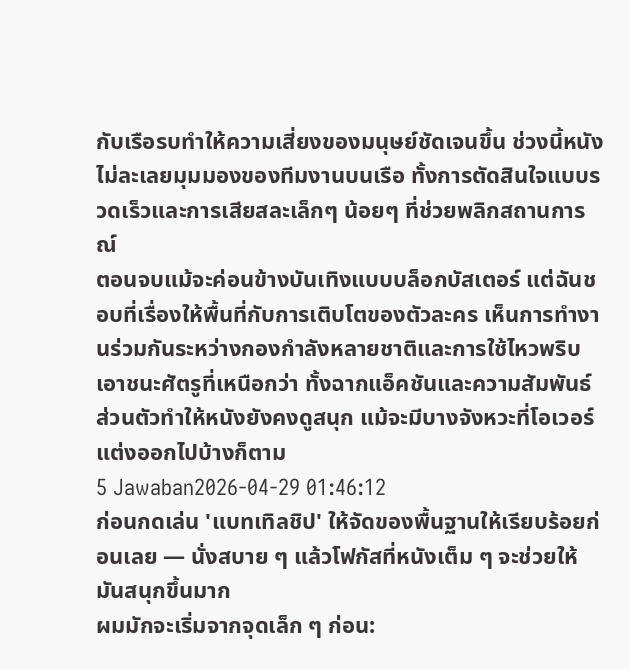กับเรือรบทำให้ความเสี่ยงของมนุษย์ชัดเจนขึ้น ช่วงนี้หนังไม่ละเลยมุมมองของทีมงานบนเรือ ทั้งการตัดสินใจแบบรวดเร็วและการเสียสละเล็กๆ น้อยๆ ที่ช่วยพลิกสถานการณ์
ตอนจบแม้จะค่อนข้างบันเทิงแบบบล็อกบัสเตอร์ แต่ฉันชอบที่เรื่องให้พื้นที่กับการเติบโตของตัวละคร เห็นการทำงานร่วมกันระหว่างกองกำลังหลายชาติและการใช้ไหวพริบเอาชนะศัตรูที่เหนือกว่า ทั้งฉากแอ็คชันและความสัมพันธ์ส่วนตัวทำให้หนังยังคงดูสนุก แม้จะมีบางจังหวะที่โอเวอร์แต่งออกไปบ้างก็ตาม
5 Jawaban2026-04-29 01:46:12
ก่อนกดเล่น 'แบทเทิลชิป' ให้จัดของพื้นฐานให้เรียบร้อยก่อนเลย — นั่งสบาย ๆ แล้วโฟกัสที่หนังเต็ม ๆ จะช่วยให้มันสนุกขึ้นมาก
ผมมักจะเริ่มจากจุดเล็ก ๆ ก่อน: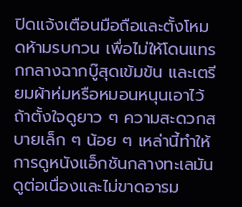ปิดแจ้งเตือนมือถือและตั้งโหมดห้ามรบกวน เพื่อไม่ให้โดนแทรกกลางฉากบู๊สุดเข้มข้น และเตรียมผ้าห่มหรือหมอนหนุนเอาไว้ถ้าตั้งใจดูยาว ๆ ความสะดวกสบายเล็ก ๆ น้อย ๆ เหล่านี้ทำให้การดูหนังแอ็กชันกลางทะเลมันดูต่อเนื่องและไม่ขาดอารม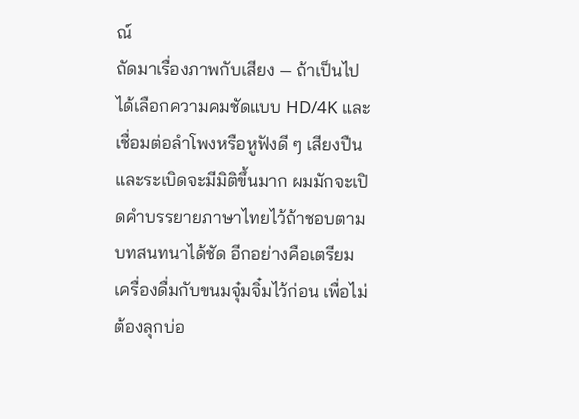ณ์
ถัดมาเรื่องภาพกับเสียง — ถ้าเป็นไปได้เลือกความคมชัดแบบ HD/4K และเชื่อมต่อลำโพงหรือหูฟังดี ๆ เสียงปืนและระเบิดจะมีมิติขึ้นมาก ผมมักจะเปิดคำบรรยายภาษาไทยไว้ถ้าชอบตามบทสนทนาได้ชัด อีกอย่างคือเตรียมเครื่องดื่มกับขนมจุ๋มจิ๋มไว้ก่อน เพื่อไม่ต้องลุกบ่อ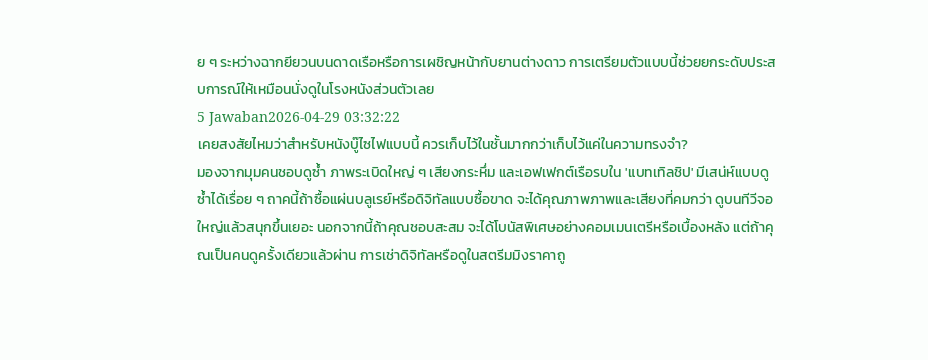ย ๆ ระหว่างฉากยียวนบนดาดเรือหรือการเผชิญหน้ากับยานต่างดาว การเตรียมตัวแบบนี้ช่วยยกระดับประสบการณ์ให้เหมือนนั่งดูในโรงหนังส่วนตัวเลย
5 Jawaban2026-04-29 03:32:22
เคยสงสัยไหมว่าสำหรับหนังบู๊ไซไฟแบบนี้ ควรเก็บไว้ในชั้นมากกว่าเก็บไว้แค่ในความทรงจำ?
มองจากมุมคนชอบดูซ้ำ ภาพระเบิดใหญ่ ๆ เสียงกระหึ่ม และเอฟเฟกต์เรือรบใน 'แบทเทิลชิป' มีเสน่ห์แบบดูซ้ำได้เรื่อย ๆ ถาคนี้ถ้าซื้อแผ่นบลูเรย์หรือดิจิทัลแบบซื้อขาด จะได้คุณภาพภาพและเสียงที่คมกว่า ดูบนทีวีจอใหญ่แล้วสนุกขึ้นเยอะ นอกจากนี้ถ้าคุณชอบสะสม จะได้โบนัสพิเศษอย่างคอมเมนเตรีหรือเบื้องหลัง แต่ถ้าคุณเป็นคนดูครั้งเดียวแล้วผ่าน การเช่าดิจิทัลหรือดูในสตรีมมิงราคาถู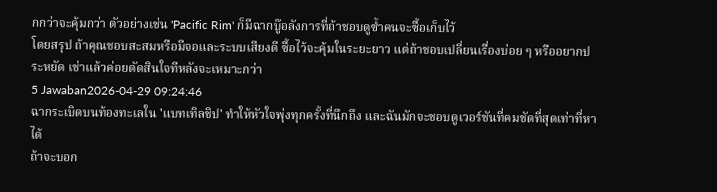กกว่าจะคุ้มกว่า ตัวอย่างเช่น 'Pacific Rim' ก็มีฉากบู๊อลังการที่ถ้าชอบดูซ้ำคนจะซื้อเก็บไว้
โดยสรุป ถ้าคุณชอบสะสมหรือมีจอและระบบเสียงดี ซื้อไว้จะคุ้มในระยะยาว แต่ถ้าชอบเปลี่ยนเรื่องบ่อย ๆ หรืออยากประหยัด เช่าแล้วค่อยตัดสินใจทีหลังจะเหมาะกว่า
5 Jawaban2026-04-29 09:24:46
ฉากระเบิดบนท้องทะเลใน 'แบทเทิลชิป' ทำให้หัวใจพุ่งทุกครั้งที่นึกถึง และฉันมักจะชอบดูเวอร์ชันที่คมชัดที่สุดเท่าที่หาได้
ถ้าจะบอก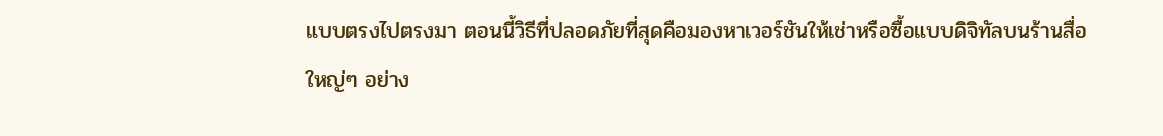แบบตรงไปตรงมา ตอนนี้วิธีที่ปลอดภัยที่สุดคือมองหาเวอร์ชันให้เช่าหรือซื้อแบบดิจิทัลบนร้านสื่อใหญ่ๆ อย่าง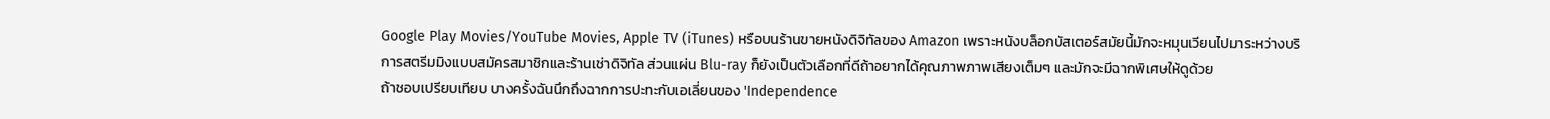Google Play Movies/YouTube Movies, Apple TV (iTunes) หรือบนร้านขายหนังดิจิทัลของ Amazon เพราะหนังบล็อกบัสเตอร์สมัยนี้มักจะหมุนเวียนไปมาระหว่างบริการสตรีมมิงแบบสมัครสมาชิกและร้านเช่าดิจิทัล ส่วนแผ่น Blu-ray ก็ยังเป็นตัวเลือกที่ดีถ้าอยากได้คุณภาพภาพเสียงเต็มๆ และมักจะมีฉากพิเศษให้ดูด้วย
ถ้าชอบเปรียบเทียบ บางครั้งฉันนึกถึงฉากการปะทะกับเอเลี่ยนของ 'Independence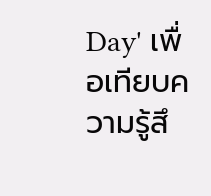Day' เพื่อเทียบความรู้สึ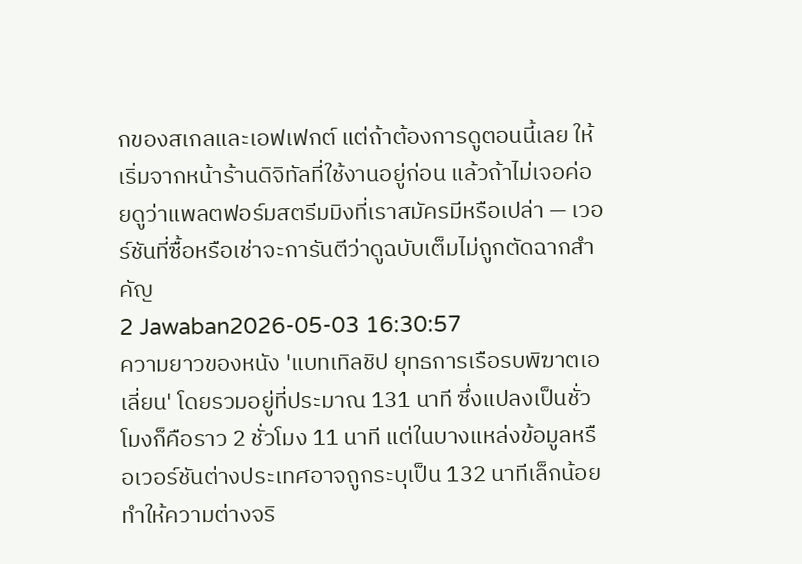กของสเกลและเอฟเฟกต์ แต่ถ้าต้องการดูตอนนี้เลย ให้เริ่มจากหน้าร้านดิจิทัลที่ใช้งานอยู่ก่อน แล้วถ้าไม่เจอค่อยดูว่าแพลตฟอร์มสตรีมมิงที่เราสมัครมีหรือเปล่า — เวอร์ชันที่ซื้อหรือเช่าจะการันตีว่าดูฉบับเต็มไม่ถูกตัดฉากสำคัญ
2 Jawaban2026-05-03 16:30:57
ความยาวของหนัง 'แบทเทิลชิป ยุทธการเรือรบพิฆาตเอเลี่ยน' โดยรวมอยู่ที่ประมาณ 131 นาที ซึ่งแปลงเป็นชั่วโมงก็คือราว 2 ชั่วโมง 11 นาที แต่ในบางแหล่งข้อมูลหรือเวอร์ชันต่างประเทศอาจถูกระบุเป็น 132 นาทีเล็กน้อย ทำให้ความต่างจริ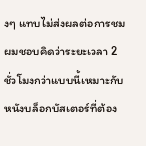งๆ แทบไม่ส่งผลต่อการชม
ผมชอบคิดว่าระยะเวลา 2 ชั่วโมงกว่าแบบนี้เหมาะกับหนังบล็อกบัสเตอร์ที่ต้อง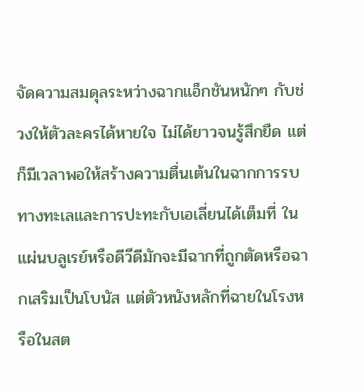จัดความสมดุลระหว่างฉากแอ็กชันหนักๆ กับช่วงให้ตัวละครได้หายใจ ไม่ได้ยาวจนรู้สึกยืด แต่ก็มีเวลาพอให้สร้างความตื่นเต้นในฉากการรบทางทะเลและการปะทะกับเอเลี่ยนได้เต็มที่ ในแผ่นบลูเรย์หรือดีวีดีมักจะมีฉากที่ถูกตัดหรือฉากเสริมเป็นโบนัส แต่ตัวหนังหลักที่ฉายในโรงหรือในสต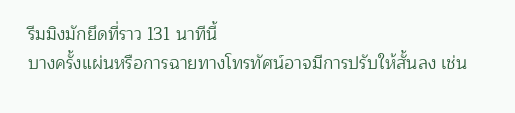รีมมิงมักยึดที่ราว 131 นาทีนี้
บางครั้งแผ่นหรือการฉายทางโทรทัศน์อาจมีการปรับให้สั้นลง เช่น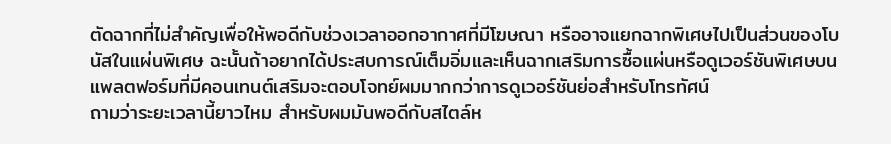ตัดฉากที่ไม่สำคัญเพื่อให้พอดีกับช่วงเวลาออกอากาศที่มีโฆษณา หรืออาจแยกฉากพิเศษไปเป็นส่วนของโบนัสในแผ่นพิเศษ ฉะนั้นถ้าอยากได้ประสบการณ์เต็มอิ่มและเห็นฉากเสริมการซื้อแผ่นหรือดูเวอร์ชันพิเศษบนแพลตฟอร์มที่มีคอนเทนต์เสริมจะตอบโจทย์ผมมากกว่าการดูเวอร์ชันย่อสำหรับโทรทัศน์
ถามว่าระยะเวลานี้ยาวไหม สำหรับผมมันพอดีกับสไตล์ห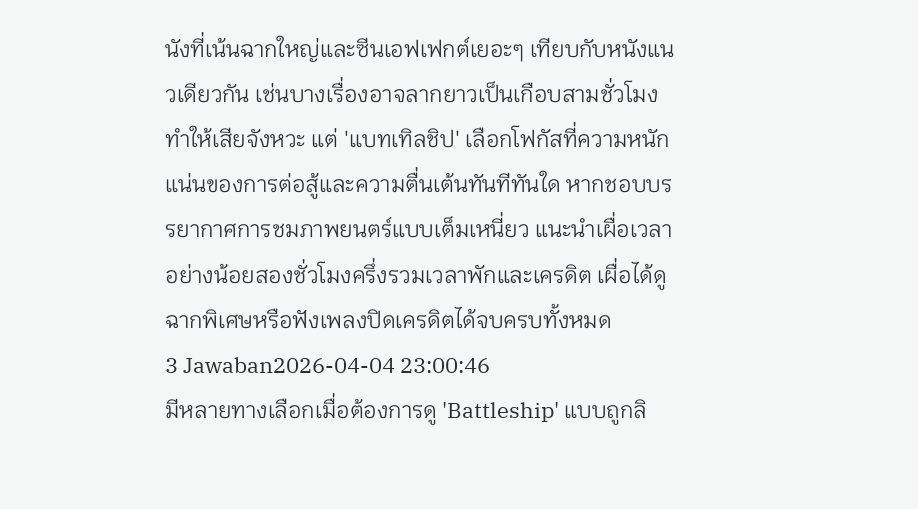นังที่เน้นฉากใหญ่และซีนเอฟเฟกต์เยอะๆ เทียบกับหนังแนวเดียวกัน เช่นบางเรื่องอาจลากยาวเป็นเกือบสามชั่วโมง ทำให้เสียจังหวะ แต่ 'แบทเทิลชิป' เลือกโฟกัสที่ความหนักแน่นของการต่อสู้และความตื่นเต้นทันทีทันใด หากชอบบรรยากาศการชมภาพยนตร์แบบเต็มเหนี่ยว แนะนำเผื่อเวลาอย่างน้อยสองชั่วโมงครึ่งรวมเวลาพักและเครดิต เผื่อได้ดูฉากพิเศษหรือฟังเพลงปิดเครดิตได้จบครบทั้งหมด
3 Jawaban2026-04-04 23:00:46
มีหลายทางเลือกเมื่อต้องการดู 'Battleship' แบบถูกลิ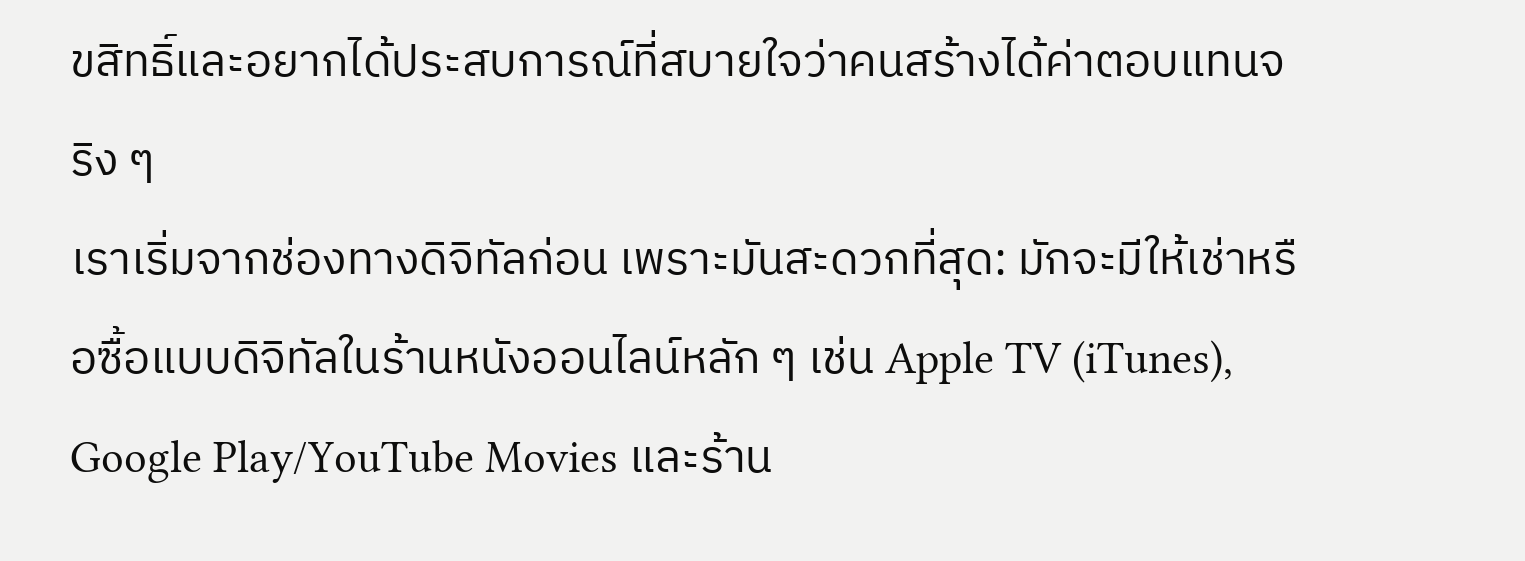ขสิทธิ์และอยากได้ประสบการณ์ที่สบายใจว่าคนสร้างได้ค่าตอบแทนจริง ๆ
เราเริ่มจากช่องทางดิจิทัลก่อน เพราะมันสะดวกที่สุด: มักจะมีให้เช่าหรือซื้อแบบดิจิทัลในร้านหนังออนไลน์หลัก ๆ เช่น Apple TV (iTunes), Google Play/YouTube Movies และร้าน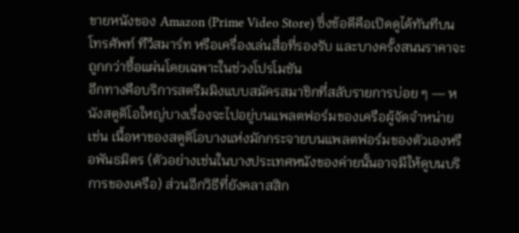ขายหนังของ Amazon (Prime Video Store) ซึ่งข้อดีคือเปิดดูได้ทันทีบนโทรศัพท์ ทีวีสมาร์ท หรือเครื่องเล่นสื่อที่รองรับ และบางครั้งสนนราคาจะถูกกว่าซื้อแผ่นโดยเฉพาะในช่วงโปรโมชัน
อีกทางคือบริการสตรีมมิงแบบสมัครสมาชิกที่สลับรายการบ่อย ๆ — หนังสตูดิโอใหญ่บางเรื่องจะไปอยู่บนแพลตฟอร์มของเครือผู้จัดจำหน่าย เช่น เนื้อหาของสตูดิโอบางแห่งมักกระจายบนแพลตฟอร์มของตัวเองหรือพันธมิตร (ตัวอย่างเช่นในบางประเทศหนังของค่ายนั้นอาจมีให้ดูบนบริการของเครือ) ส่วนอีกวิธีที่ยังคลาสสิก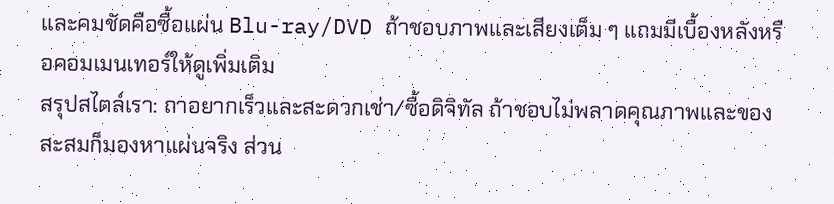และคมชัดคือซื้อแผ่น Blu-ray/DVD ถ้าชอบภาพและเสียงเต็ม ๆ แถมมีเบื้องหลังหรือคอมเมนเทอร์ให้ดูเพิ่มเติม
สรุปสไตล์เรา: ถาอยากเร็วและสะดวกเช่า/ซื้อดิจิทัล ถ้าชอบไม่พลาดคุณภาพและของสะสมก็มองหาแผ่นจริง ส่วน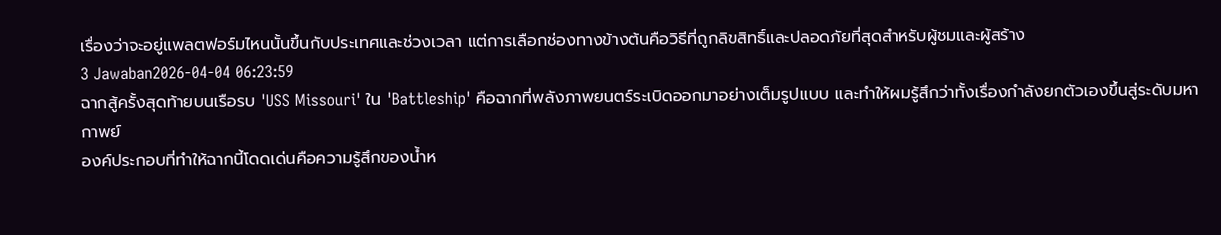เรื่องว่าจะอยู่แพลตฟอร์มไหนนั้นขึ้นกับประเทศและช่วงเวลา แต่การเลือกช่องทางข้างต้นคือวิธีที่ถูกลิขสิทธิ์และปลอดภัยที่สุดสำหรับผู้ชมและผู้สร้าง
3 Jawaban2026-04-04 06:23:59
ฉากสู้ครั้งสุดท้ายบนเรือรบ 'USS Missouri' ใน 'Battleship' คือฉากที่พลังภาพยนตร์ระเบิดออกมาอย่างเต็มรูปแบบ และทำให้ผมรู้สึกว่าทั้งเรื่องกำลังยกตัวเองขึ้นสู่ระดับมหากาพย์
องค์ประกอบที่ทำให้ฉากนี้โดดเด่นคือความรู้สึกของน้ำห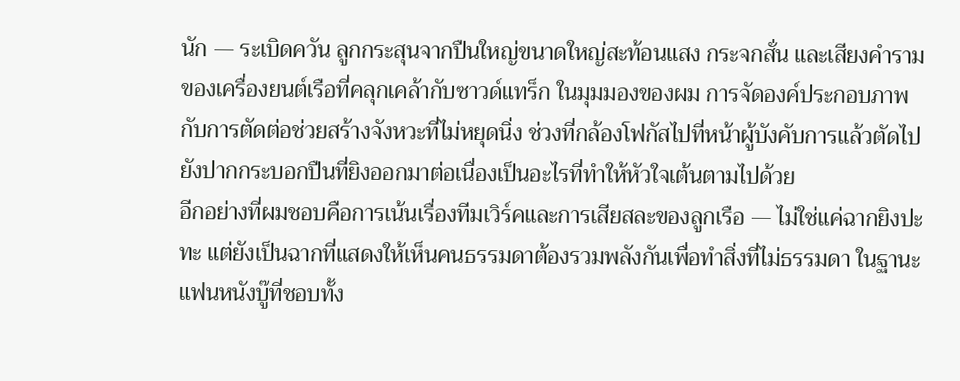นัก — ระเบิดควัน ลูกกระสุนจากปืนใหญ่ขนาดใหญ่สะท้อนแสง กระจกสั่น และเสียงคำรามของเครื่องยนต์เรือที่คลุกเคล้ากับซาวด์แทร็ก ในมุมมองของผม การจัดองค์ประกอบภาพกับการตัดต่อช่วยสร้างจังหวะที่ไม่หยุดนิ่ง ช่วงที่กล้องโฟกัสไปที่หน้าผู้บังคับการแล้วตัดไปยังปากกระบอกปืนที่ยิงออกมาต่อเนื่องเป็นอะไรที่ทำให้หัวใจเต้นตามไปด้วย
อีกอย่างที่ผมชอบคือการเน้นเรื่องทีมเวิร์คและการเสียสละของลูกเรือ — ไม่ใช่แค่ฉากยิงปะทะ แต่ยังเป็นฉากที่แสดงให้เห็นคนธรรมดาต้องรวมพลังกันเพื่อทำสิ่งที่ไม่ธรรมดา ในฐานะแฟนหนังบู๊ที่ชอบทั้ง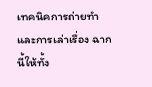เทคนิคการถ่ายทําและการเล่าเรื่อง ฉากนี้ให้ทั้ง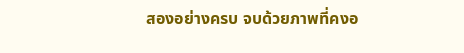สองอย่างครบ จบด้วยภาพที่คงอ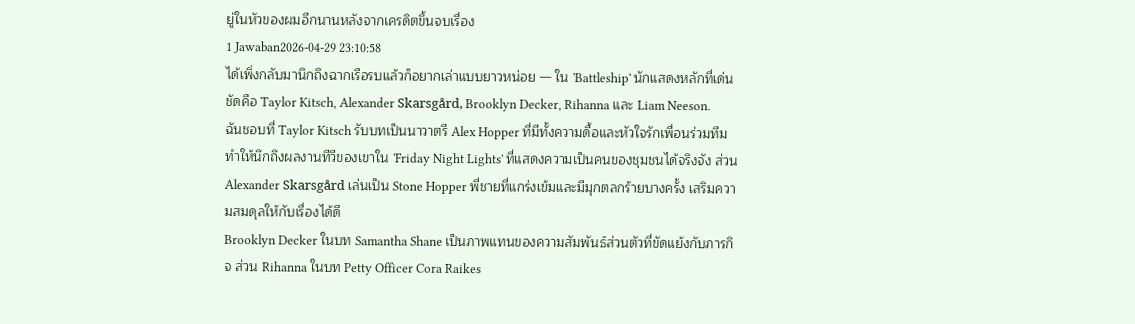ยู่ในหัวของผมอีกนานหลังจากเครดิตขึ้นจบเรื่อง
1 Jawaban2026-04-29 23:10:58
ได้เพิ่งกลับมานึกถึงฉากเรือรบแล้วก็อยากเล่าแบบยาวหน่อย — ใน 'Battleship' นักแสดงหลักที่เด่นชัดคือ Taylor Kitsch, Alexander Skarsgård, Brooklyn Decker, Rihanna และ Liam Neeson.
ฉันชอบที่ Taylor Kitsch รับบทเป็นนาวาตรี Alex Hopper ที่มีทั้งความดื้อและหัวใจรักเพื่อนร่วมทีม ทำให้นึกถึงผลงานทีวีของเขาใน 'Friday Night Lights' ที่แสดงความเป็นคนของชุมชนได้จริงจัง ส่วน Alexander Skarsgård เล่นเป็น Stone Hopper พี่ชายที่แกร่งเข้มและมีมุกตลกร้ายบางครั้ง เสริมความสมดุลให้กับเรื่องได้ดี
Brooklyn Decker ในบท Samantha Shane เป็นภาพแทนของความสัมพันธ์ส่วนตัวที่ขัดแย้งกับภารกิจ ส่วน Rihanna ในบท Petty Officer Cora Raikes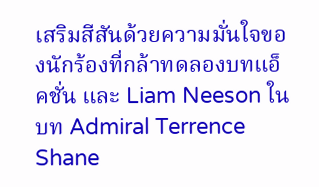เสริมสีสันด้วยความมั่นใจของนักร้องที่กล้าทดลองบทแอ็คชั่น และ Liam Neeson ในบท Admiral Terrence Shane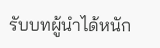รับบทผู้นำได้หนัก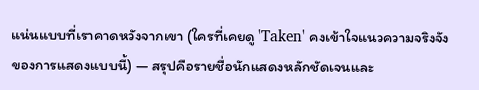แน่นแบบที่เราคาดหวังจากเขา (ใครที่เคยดู 'Taken' คงเข้าใจแนวความจริงจังของการแสดงแบบนี้) — สรุปคือรายชื่อนักแสดงหลักชัดเจนและ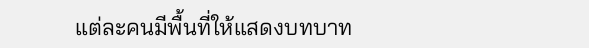แต่ละคนมีพื้นที่ให้แสดงบทบาท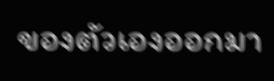ของตัวเองออกมา